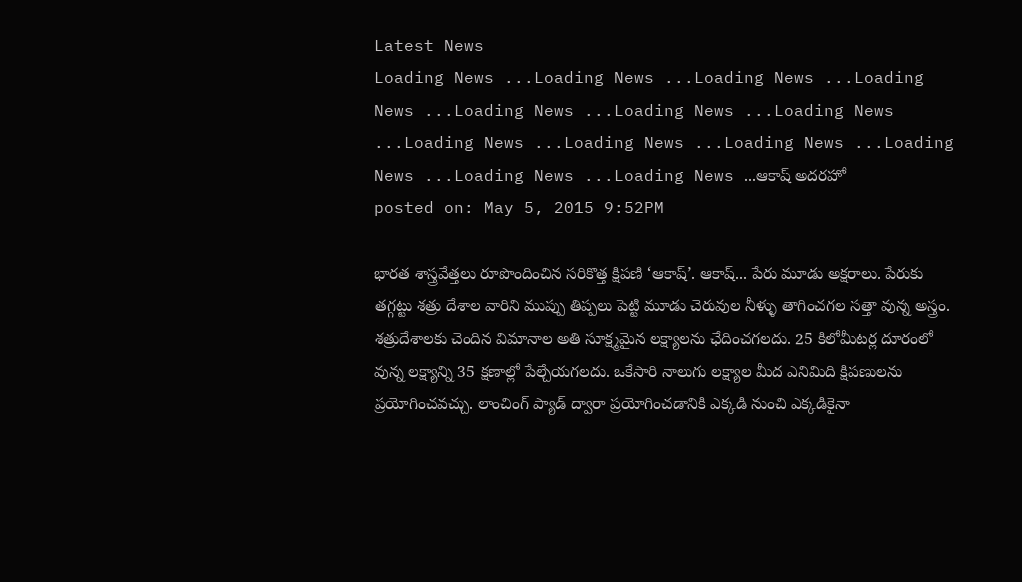Latest News
Loading News ...Loading News ...Loading News ...Loading News ...Loading News ...Loading News ...Loading News ...Loading News ...Loading News ...Loading News ...Loading News ...Loading News ...Loading News ...ఆకాష్ అదరహో
posted on: May 5, 2015 9:52PM

భారత శాస్త్రవేత్తలు రూపొందించిన సరికొత్త క్షిపణి ‘ఆకాష్’. ఆకాష్... పేరు మూడు అక్షరాలు. పేరుకు తగ్గట్టు శత్రు దేశాల వారిని ముప్పు తిప్పలు పెట్టి మూడు చెరువుల నీళ్ళు తాగించగల సత్తా వున్న అస్త్రం. శత్రుదేశాలకు చెందిన విమానాల అతి సూక్ష్మమైన లక్ష్యాలను ఛేదించగలదు. 25 కిలోమీటర్ల దూరంలో వున్న లక్ష్యాన్ని 35 క్షణాల్లో పేల్చేయగలదు. ఒకేసారి నాలుగు లక్ష్యాల మీద ఎనిమిది క్షిపణులను ప్రయోగించవచ్చు. లాంచింగ్ ప్యాడ్ ద్వారా ప్రయోగించడానికి ఎక్కడి నుంచి ఎక్కడికైనా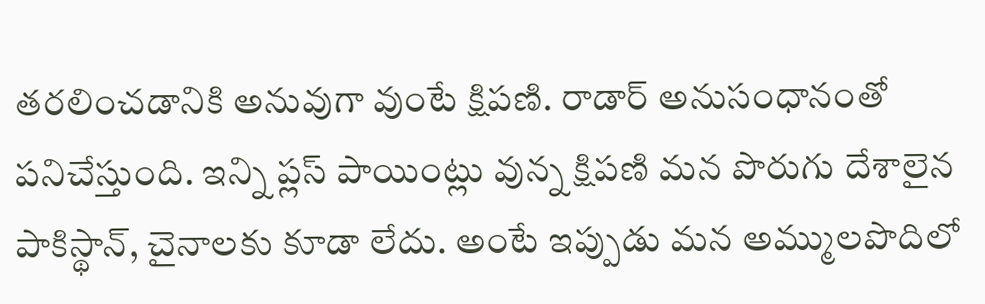తరలించడానికి అనువుగా వుంటే క్షిపణి. రాడార్ అనుసంధానంతో పనిచేస్తుంది. ఇన్ని ప్లస్ పాయింట్లు వున్న క్షిపణి మన పొరుగు దేశాలైన పాకిస్థాన్, చైనాలకు కూడా లేదు. అంటే ఇప్పుడు మన అమ్ములపొదిలో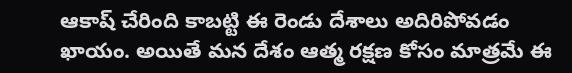ఆకాష్ చేరింది కాబట్టి ఈ రెండు దేశాలు అదిరిపోవడం ఖాయం. అయితే మన దేశం ఆత్మ రక్షణ కోసం మాత్రమే ఈ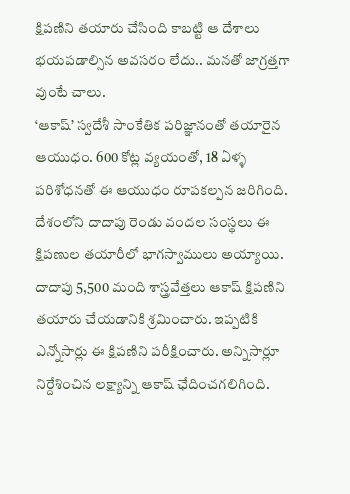క్షిపణిని తయారు చేసింది కాబట్టి ఆ దేశాలు భయపడాల్సిన అవసరం లేదు.. మనతో జాగ్రత్తగా వుంటే చాలు.
‘ఆకాష్’ స్వదేశీ సాంకేతిక పరిజ్ఞానంతో తయారైన ఆయుధం. 600 కోట్ల వ్యయంతో, 18 ఏళ్ళ పరిశోధనతో ఈ ఆయుధం రూపకల్పన జరిగింది. దేశంలోని దాదాపు రెండు వందల సంస్థలు ఈ క్షిపణుల తయారీలో భాగస్వాములు అయ్యాయి. దాదాపు 5,500 మంది శాస్త్రవేత్తలు ఆకాష్ క్షిపణిని తయారు చేయడానికి శ్రమించారు. ఇప్పటికి ఎన్నోసార్లు ఈ క్షిపణిని పరీక్షించారు. అన్నిసార్లూ నిర్దేశించిన లక్ష్యాన్ని ఆకాష్ ఛేదించగలిగింది.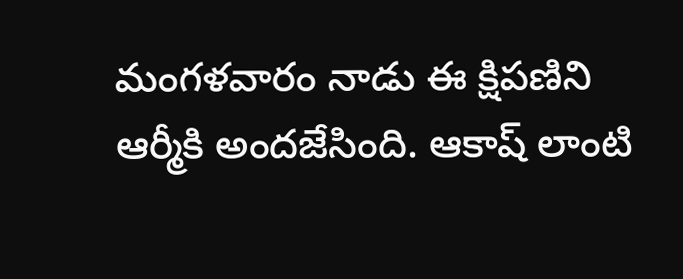మంగళవారం నాడు ఈ క్షిపణిని ఆర్మీకి అందజేసింది. ఆకాష్ లాంటి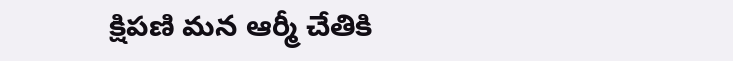క్షిపణి మన ఆర్మీ చేతికి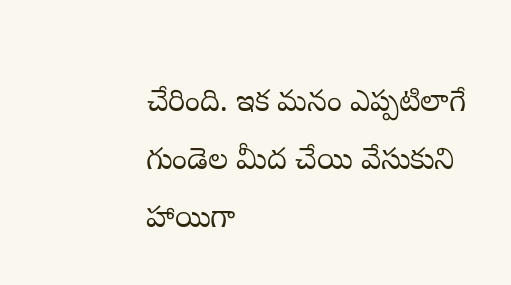చేరింది. ఇక మనం ఎప్పటిలాగే గుండెల మీద చేయి వేసుకుని హాయిగా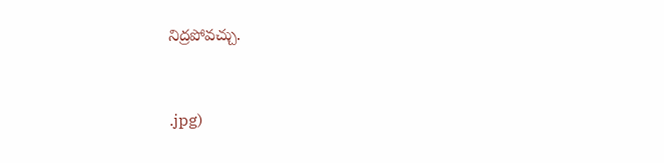నిద్రపోవచ్చు.


.jpg)